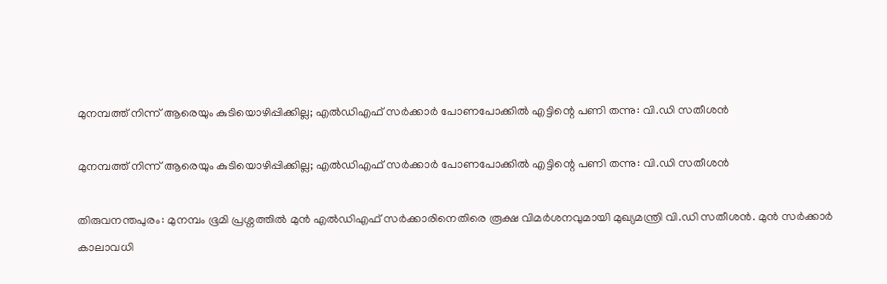മുനമ്പത്ത് നിന്ന് ആരെയും കുടിയൊഴിപ്പിക്കില്ല; എൽഡിഎഫ് സർക്കാർ പോണപോക്കിൽ എ‌ട്ടിന്റെ പണി തന്നു: വി.ഡി സതീശൻ

മുനമ്പത്ത് നിന്ന് ആരെയും കുടിയൊഴിപ്പിക്കില്ല; എൽഡിഎഫ് സർക്കാർ പോണപോക്കിൽ എ‌ട്ടിന്റെ പണി തന്നു: വി.ഡി സതീശൻ

തിരുവനന്തപുരം: മുനമ്പം ഭൂമി പ്രശ്നത്തിൽ മുൻ എൽഡിഎഫ് സർക്കാരിനെതിരെ രൂക്ഷ വിമർശനവുമായി മുഖ്യമന്ത്രി വി.ഡി സതീശൻ. മുൻ സർക്കാർ കാലാവധി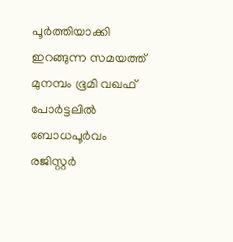പൂർത്തിയാക്കി ഇറങ്ങുന്ന സമയത്ത് മുനമ്പം ഭൂമി വഖഫ് പോർട്ടലിൽ ബോധപൂർവം രജിസ്റ്റർ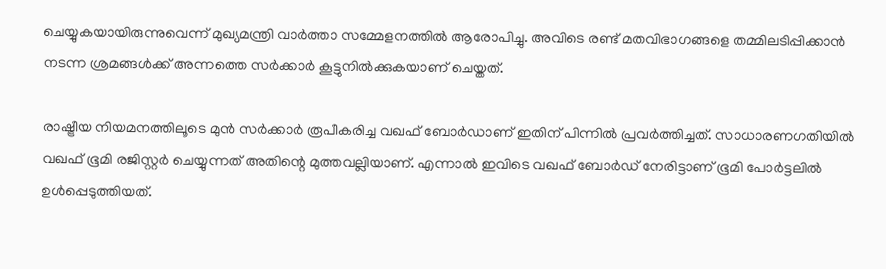ചെയ്യുകയായിരുന്നുവെന്ന് മുഖ്യമന്ത്രി വാർത്താ സമ്മേളനത്തിൽ ആരോപിച്ചു. അവിടെ രണ്ട് മതവിഭാഗങ്ങളെ തമ്മിലടിപ്പിക്കാൻ നടന്ന ശ്രമങ്ങൾക്ക് അന്നത്തെ സർക്കാർ കൂട്ടുനിൽക്കുകയാണ് ചെയ്തത്.

രാഷ്ട്രീയ നിയമനത്തിലൂടെ മുൻ സർക്കാർ രൂപീകരിച്ച വഖഫ് ബോർഡാണ് ഇതിന് പിന്നിൽ പ്രവർത്തിച്ചത്. സാധാരണഗതിയിൽ വഖഫ് ഭൂമി രജിസ്റ്റർ ചെയ്യുന്നത് അതിന്റെ മുത്തവല്ലിയാണ്. എന്നാൽ ഇവിടെ വഖഫ് ബോർഡ് നേരിട്ടാണ് ഭൂമി പോർട്ടലിൽ ഉൾപ്പെടുത്തിയത്.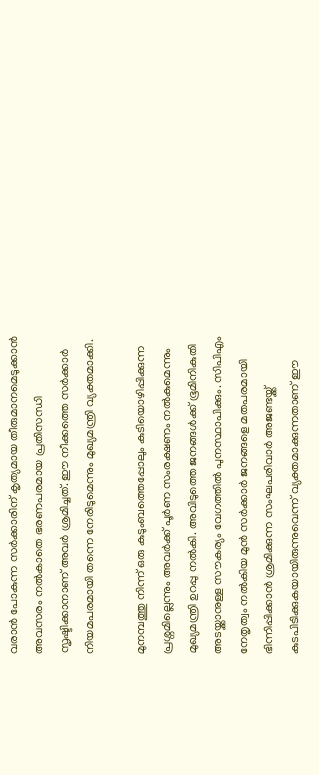വരാൻ പോകുന്ന സർക്കാരിന് കൃത്യമായ തീരുമാനമെടുക്കാൻ അവസരം നൽകാതെ ഭരണപരമായ പ്രതിസന്ധി സൃഷ്ടിക്കാനാണ് അവർ ശ്രമിച്ചത്. ഈ നീക്കത്തെ സർക്കാർ നിയമപരമായി തന്നെ നേരിടുമെന്നും മുഖ്യമന്ത്രി വ്യക്തമാക്കി.

മുനമ്പത്തു നിന്ന് ഒരു കുടുംബത്തെപ്പോലും കുടിയൊഴിപ്പിക്കുന്ന പ്രശ്നമില്ലെന്നും അവർക്ക് പൂർണ സംരക്ഷണം നൽകുമെന്നും മുഖ്യമന്ത്രി ഉറപ്പു നൽകി. അവിടുത്തെ ജനങ്ങൾക്ക് ഭൂമിനികുതി അടയ്ക്കാനുള്ള സൗകര്യം വേഗത്തിൽ പുനസ്ഥാപിക്കും. സിപിഎം നേതൃത്വം നൽകിയ മുൻ സർക്കാർ ജനങ്ങളെ മതപരമായി ഭിന്നിപ്പിക്കാൻ ശ്രമിക്കുന്ന സംഘപരിവാർ അജണ്ടയ്ക്ക് കുടപിടിക്കുകയായിരുന്നുവെന്ന് വ്യക്തമാക്കുന്നതാണ് ഈ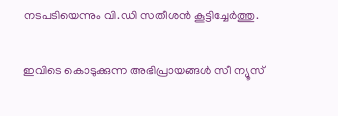നടപടിയെന്നും വി.ഡി സതീശൻ കൂട്ടിച്ചേർത്തു.

ഇവിടെ കൊടുക്കുന്ന അഭിപ്രായങ്ങള്‍ സീ ന്യൂസ്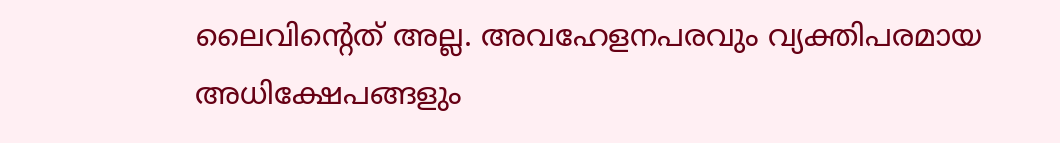ലൈവിന്റെത് അല്ല. അവഹേളനപരവും വ്യക്തിപരമായ അധിക്ഷേപങ്ങളും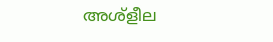അശ്‌ളീല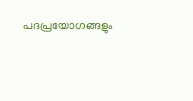പദപ്രയോഗങ്ങളും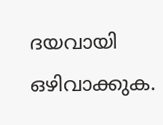ദയവായി ഒഴിവാക്കുക.